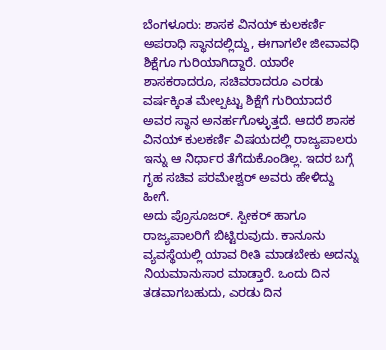ಬೆಂಗಳೂರು: ಶಾಸಕ ವಿನಯ್ ಕುಲಕರ್ಣಿ ಅಪರಾಧಿ ಸ್ಥಾನದಲ್ಲಿದ್ದು, ಈಗಾಗಲೇ ಜೀವಾವಧಿ ಶಿಕ್ಷೆಗೂ ಗುರಿಯಾಗಿದ್ದಾರೆ. ಯಾರೇ ಶಾಸಕರಾದರೂ, ಸಚಿವರಾದರೂ ಎರಡು ವರ್ಷಕ್ಕಿಂತ ಮೇಲ್ಪಟ್ಟು ಶಿಕ್ಷೆಗೆ ಗುರಿಯಾದರೆ ಅವರ ಸ್ಥಾನ ಅನರ್ಹಗೊಳ್ಳುತ್ತದೆ. ಆದರೆ ಶಾಸಕ ವಿನಯ್ ಕುಲಕರ್ಣಿ ವಿಷಯದಲ್ಲಿ ರಾಜ್ಯಪಾಲರು ಇನ್ನು ಆ ನಿರ್ಧಾರ ತೆಗೆದುಕೊಂಡಿಲ್ಲ. ಇದರ ಬಗ್ಗೆ ಗೃಹ ಸಚಿವ ಪರಮೇಶ್ವರ್ ಅವರು ಹೇಳಿದ್ದು ಹೀಗೆ.
ಅದು ಪ್ರೊಸೂಜರ್. ಸ್ಪೀಕರ್ ಹಾಗೂ ರಾಜ್ಯಪಾಲರಿಗೆ ಬಿಟ್ಟಿರುವುದು. ಕಾನೂನು ವ್ಯವಸ್ಥೆಯಲ್ಲಿ ಯಾವ ರೀತಿ ಮಾಡಬೇಕು ಅದನ್ನು ನಿಯಮಾನುಸಾರ ಮಾಡ್ತಾರೆ. ಒಂದು ದಿನ ತಡವಾಗಬಹುದು, ಎರಡು ದಿನ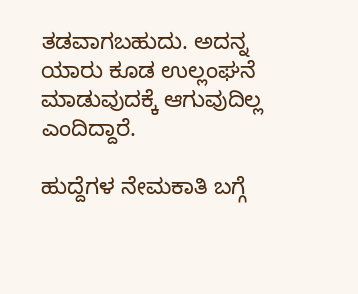ತಡವಾಗಬಹುದು. ಅದನ್ನ ಯಾರು ಕೂಡ ಉಲ್ಲಂಘನೆ ಮಾಡುವುದಕ್ಕೆ ಆಗುವುದಿಲ್ಲ ಎಂದಿದ್ದಾರೆ.

ಹುದ್ದೆಗಳ ನೇಮಕಾತಿ ಬಗ್ಗೆ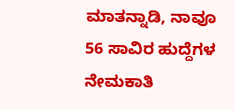ಮಾತನ್ನಾಡಿ, ನಾವೂ 56 ಸಾವಿರ ಹುದ್ದೆಗಳ ನೇಮಕಾತಿ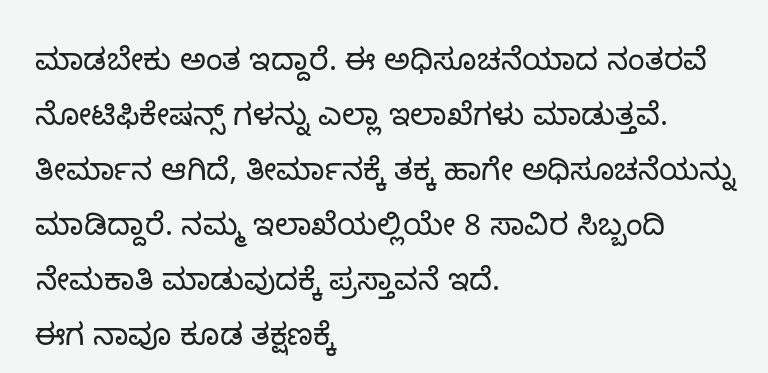ಮಾಡಬೇಕು ಅಂತ ಇದ್ದಾರೆ. ಈ ಅಧಿಸೂಚನೆಯಾದ ನಂತರವೆ ನೋಟಿಫಿಕೇಷನ್ಸ್ ಗಳನ್ನು ಎಲ್ಲಾ ಇಲಾಖೆಗಳು ಮಾಡುತ್ತವೆ. ತೀರ್ಮಾನ ಆಗಿದೆ, ತೀರ್ಮಾನಕ್ಕೆ ತಕ್ಕ ಹಾಗೇ ಅಧಿಸೂಚನೆಯನ್ನು ಮಾಡಿದ್ದಾರೆ. ನಮ್ಮ ಇಲಾಖೆಯಲ್ಲಿಯೇ 8 ಸಾವಿರ ಸಿಬ್ಬಂದಿ ನೇಮಕಾತಿ ಮಾಡುವುದಕ್ಕೆ ಪ್ರಸ್ತಾವನೆ ಇದೆ.
ಈಗ ನಾವೂ ಕೂಡ ತಕ್ಷಣಕ್ಕೆ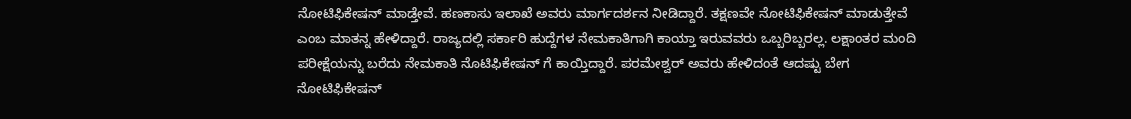ನೋಟಿಫಿಕೇಷನ್ ಮಾಡ್ತೇವೆ. ಹಣಕಾಸು ಇಲಾಖೆ ಅವರು ಮಾರ್ಗದರ್ಶನ ನೀಡಿದ್ದಾರೆ. ತಕ್ಷಣವೇ ನೋಟಿಫಿಕೇಷನ್ ಮಾಡುತ್ತೇವೆ ಎಂಬ ಮಾತನ್ನ ಹೇಳಿದ್ದಾರೆ. ರಾಜ್ಯದಲ್ಲಿ ಸರ್ಕಾರಿ ಹುದ್ದೆಗಳ ನೇಮಕಾತಿಗಾಗಿ ಕಾಯ್ತಾ ಇರುವವರು ಒಬ್ಬರಿಬ್ಬರಲ್ಲ. ಲಕ್ಷಾಂತರ ಮಂದಿ ಪರೀಕ್ಷೆಯನ್ನು ಬರೆದು ನೇಮಕಾತಿ ನೊಟಿಫಿಕೇಷನ್ ಗೆ ಕಾಯ್ತಿದ್ದಾರೆ. ಪರಮೇಶ್ವರ್ ಅವರು ಹೇಳಿದಂತೆ ಆದಷ್ಟು ಬೇಗ ನೋಟಿಫಿಕೇಷನ್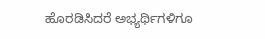ಹೊರಡಿಸಿದರೆ ಅಭ್ಯರ್ಥಿಗಳಿಗೂ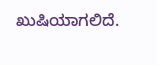ಖುಷಿಯಾಗಲಿದೆ.